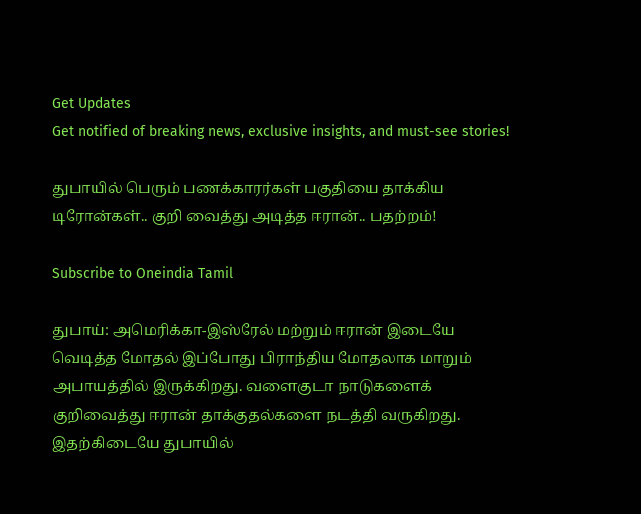Get Updates
Get notified of breaking news, exclusive insights, and must-see stories!

துபாயில் பெரும் பணக்காரர்கள் பகுதியை தாக்கிய டிரோன்கள்.. குறி வைத்து அடித்த ஈரான்.. பதற்றம்!

Subscribe to Oneindia Tamil

துபாய்: அமெரிக்கா-இஸ்ரேல் மற்றும் ஈரான் இடையே வெடித்த மோதல் இப்போது பிராந்திய மோதலாக மாறும் அபாயத்தில் இருக்கிறது. வளைகுடா நாடுகளைக் குறிவைத்து ஈரான் தாக்குதல்களை நடத்தி வருகிறது. இதற்கிடையே துபாயில்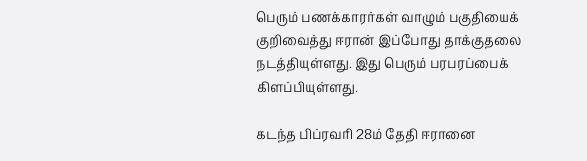பெரும் பணக்காரர்கள் வாழும் பகுதியைக் குறிவைத்து ஈரான் இப்போது தாக்குதலை நடத்தியுள்ளது. இது பெரும் பரபரப்பைக் கிளப்பியுள்ளது.

கடந்த பிப்ரவரி 28ம் தேதி ஈரானை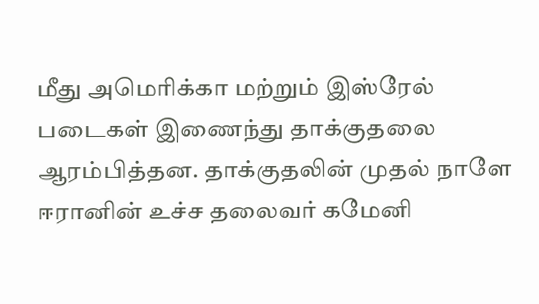மீது அமெரிக்கா மற்றும் இஸ்ரேல் படைகள் இணைந்து தாக்குதலை ஆரம்பித்தன. தாக்குதலின் முதல் நாளே ஈரானின் உச்ச தலைவர் கமேனி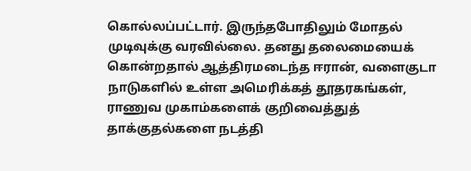கொல்லப்பட்டார். இருந்தபோதிலும் மோதல் முடிவுக்கு வரவில்லை. தனது தலைமையைக் கொன்றதால் ஆத்திரமடைந்த ஈரான், வளைகுடா நாடுகளில் உள்ள அமெரிக்கத் தூதரகங்கள், ராணுவ முகாம்களைக் குறிவைத்துத் தாக்குதல்களை நடத்தி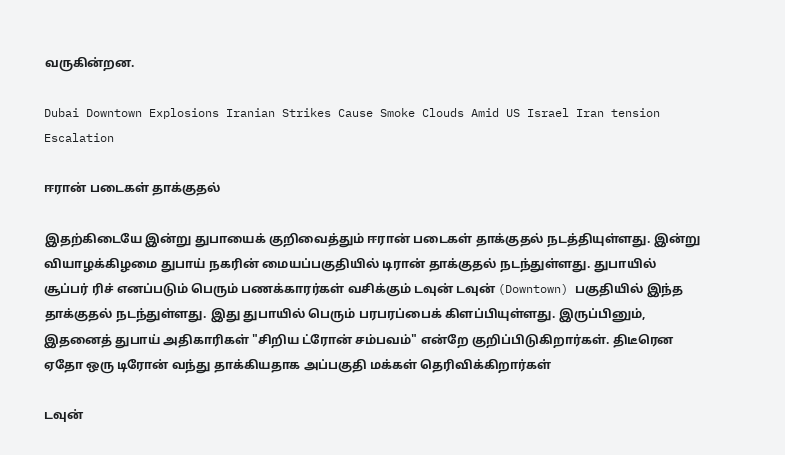வருகின்றன.

Dubai Downtown Explosions Iranian Strikes Cause Smoke Clouds Amid US Israel Iran tension Escalation

ஈரான் படைகள் தாக்குதல்

இதற்கிடையே இன்று துபாயைக் குறிவைத்தும் ஈரான் படைகள் தாக்குதல் நடத்தியுள்ளது. இன்று வியாழக்கிழமை துபாய் நகரின் மையப்பகுதியில் டிரான் தாக்குதல் நடந்துள்ளது. துபாயில் சூப்பர் ரிச் எனப்படும் பெரும் பணக்காரர்கள் வசிக்கும் டவுன் டவுன் (Downtown) பகுதியில் இந்த தாக்குதல் நடந்துள்ளது. இது துபாயில் பெரும் பரபரப்பைக் கிளப்பியுள்ளது. இருப்பினும், இதனைத் துபாய் அதிகாரிகள் "சிறிய ட்ரோன் சம்பவம்" என்றே குறிப்பிடுகிறார்கள். திடீரென ஏதோ ஒரு டிரோன் வந்து தாக்கியதாக அப்பகுதி மக்கள் தெரிவிக்கிறார்கள்

டவுன்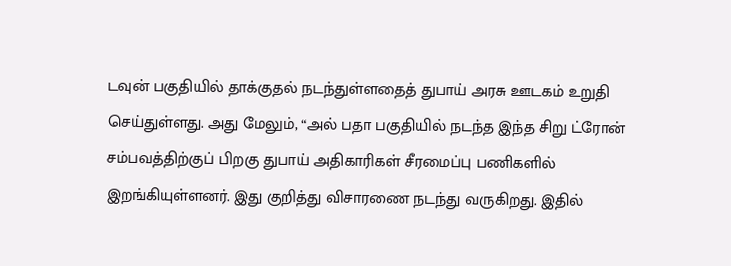டவுன் பகுதியில் தாக்குதல் நடந்துள்ளதைத் துபாய் அரசு ஊடகம் உறுதி செய்துள்ளது. அது மேலும், “அல் பதா பகுதியில் நடந்த இந்த சிறு ட்ரோன் சம்பவத்திற்குப் பிறகு துபாய் அதிகாரிகள் சீரமைப்பு பணிகளில் இறங்கியுள்ளனர். இது குறித்து விசாரணை நடந்து வருகிறது. இதில்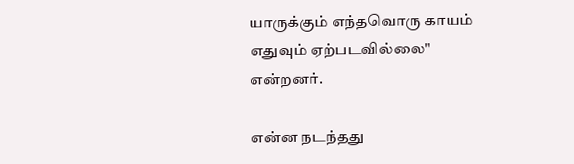யாருக்கும் எந்தவொரு காயம் எதுவும் ஏற்படவில்லை" என்றனர்.

என்ன நடந்தது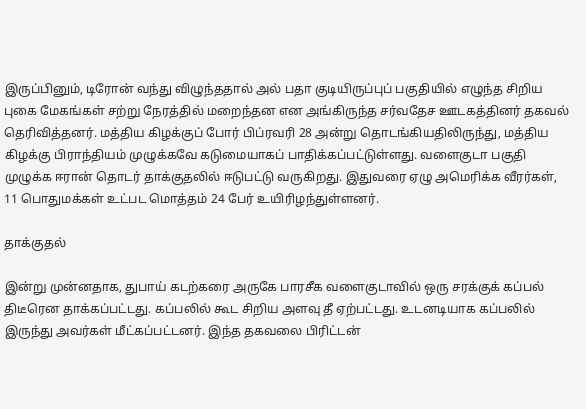இருப்பினும், டிரோன் வந்து விழுந்ததால் அல் பதா குடியிருப்புப் பகுதியில் எழுந்த சிறிய புகை மேகங்கள் சற்று நேரத்தில் மறைந்தன என அங்கிருந்த சர்வதேச ஊடகத்தினர் தகவல் தெரிவித்தனர். மத்திய கிழக்குப் போர் பிப்ரவரி 28 அன்று தொடங்கியதிலிருந்து, மத்திய கிழக்கு பிராந்தியம் முழுக்கவே கடுமையாகப் பாதிக்கப்பட்டுள்ளது. வளைகுடா பகுதி முழுக்க ஈரான் தொடர் தாக்குதலில் ஈடுபட்டு வருகிறது. இதுவரை ஏழு அமெரிக்க வீரர்கள், 11 பொதுமக்கள் உட்பட மொத்தம் 24 பேர் உயிரிழந்துள்ளனர்.

தாக்குதல்

இன்று முன்னதாக, துபாய் கடற்கரை அருகே பாரசீக வளைகுடாவில் ஒரு சரக்குக் கப்பல் திடீரென தாக்கப்பட்டது. கப்பலில் கூட சிறிய அளவு தீ ஏற்பட்டது. உடனடியாக கப்பலில் இருந்து அவர்கள் மீட்கப்பட்டனர். இந்த தகவலை பிரிட்டன்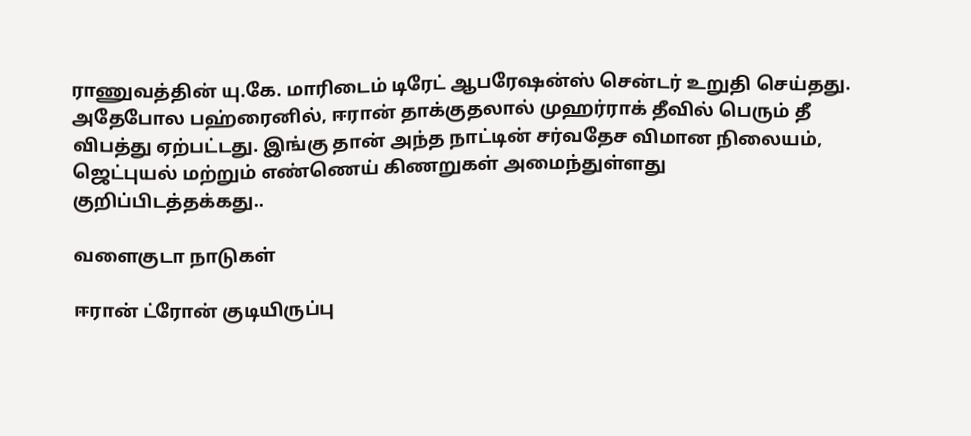ராணுவத்தின் யு.கே. மாரிடைம் டிரேட் ஆபரேஷன்ஸ் சென்டர் உறுதி செய்தது. அதேபோல பஹ்ரைனில், ஈரான் தாக்குதலால் முஹர்ராக் தீவில் பெரும் தீ விபத்து ஏற்பட்டது. இங்கு தான் அந்த நாட்டின் சர்வதேச விமான நிலையம், ஜெட்புயல் மற்றும் எண்ணெய் கிணறுகள் அமைந்துள்ளது குறிப்பிடத்தக்கது..

வளைகுடா நாடுகள்

ஈரான் ட்ரோன் குடியிருப்பு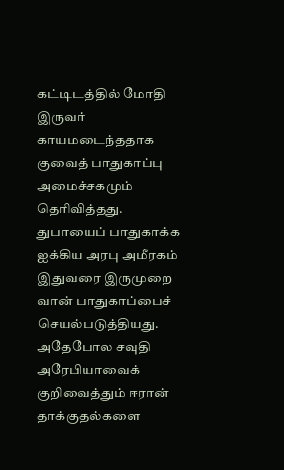கட்டிடத்தில் மோதி இருவர் காயமடைந்ததாக குவைத் பாதுகாப்பு அமைச்சகமும் தெரிவித்தது. துபாயைப் பாதுகாக்க ஐக்கிய அரபு அமீரகம் இதுவரை இருமுறை வான் பாதுகாப்பைச் செயல்படுத்தியது. அதேபோல சவுதி அரேபியாவைக் குறிவைத்தும் ஈரான் தாக்குதல்களை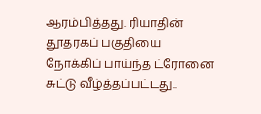ஆரம்பித்தது. ரியாதின் தூதரகப் பகுதியை நோக்கிப் பாய்ந்த ட்ரோனை சுட்டு வீழ்த்தப்பட்டது..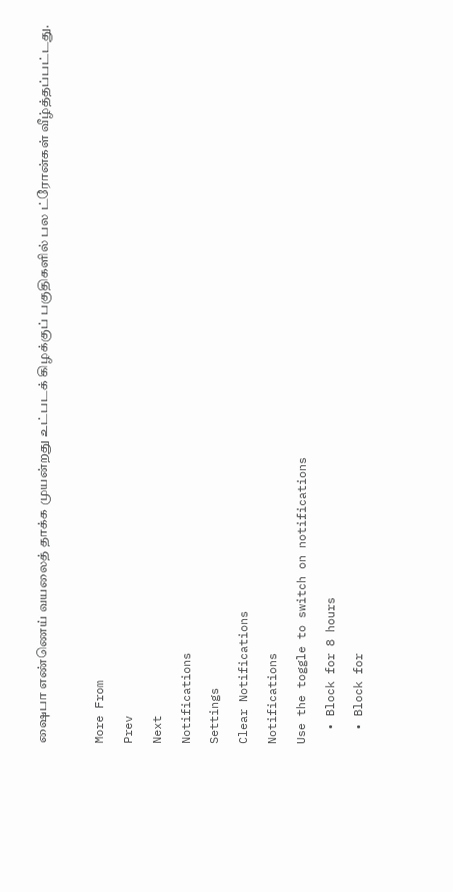ஷைபா எண்ணெய் வயலைத் தாக்க முயன்றது உட்படக் கிழக்குப் பகுதிகளில் பல ட்ரோன்கள் வீழ்த்தப்பட்டது.

More From
Prev
Next
Notifications
Settings
Clear Notifications
Notifications
Use the toggle to switch on notifications
  • Block for 8 hours
  • Block for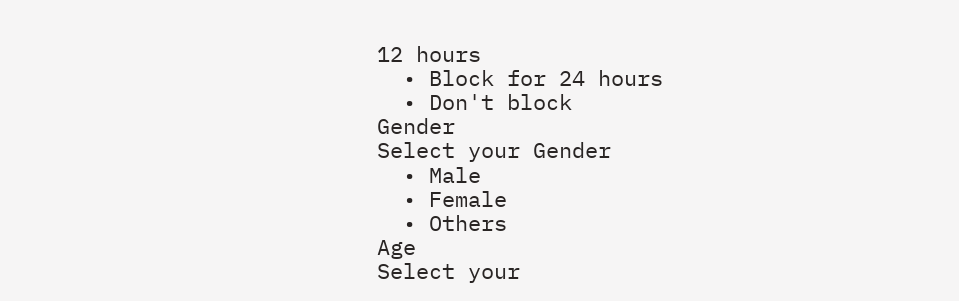12 hours
  • Block for 24 hours
  • Don't block
Gender
Select your Gender
  • Male
  • Female
  • Others
Age
Select your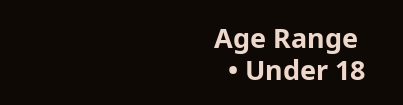Age Range
  • Under 18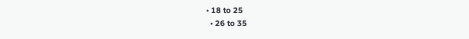• 18 to 25
  • 26 to 35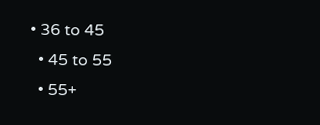• 36 to 45
  • 45 to 55
  • 55+